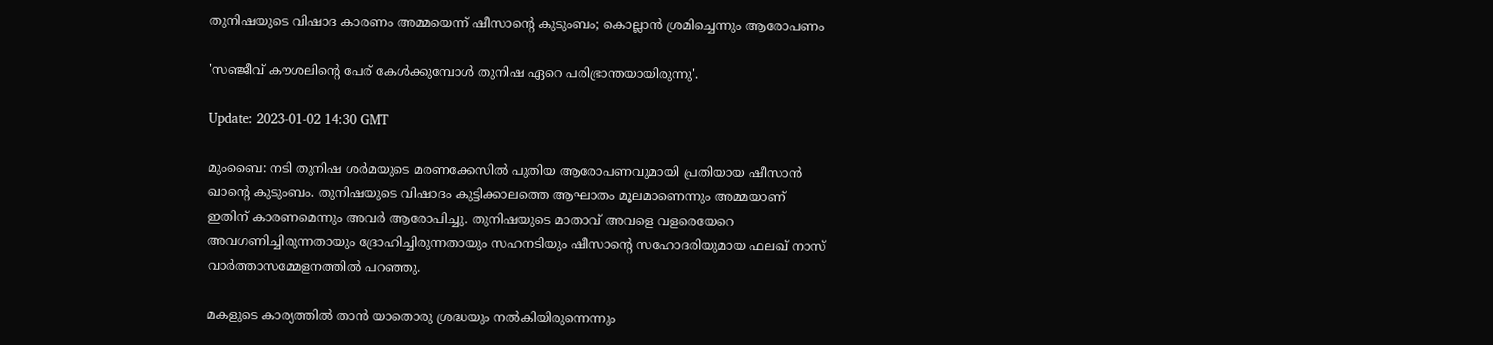തുനിഷയുടെ വിഷാദ കാരണം അമ്മയെന്ന് ഷീസാന്റെ കുടുംബം; കൊല്ലാൻ ശ്രമിച്ചെന്നും ആരോപണം

'സഞ്ജീവ് കൗശലിന്റെ പേര് കേൾക്കുമ്പോൾ തുനിഷ ഏറെ പരിഭ്രാന്തയായിരുന്നു'.

Update: 2023-01-02 14:30 GMT

മുംബൈ: നടി തുനിഷ ശർമയുടെ മരണക്കേസിൽ പുതിയ ആരോപണവുമായി പ്രതിയായ ഷീസാൻ ഖാന്റെ കുടുംബം. തുനിഷയുടെ വിഷാദം കുട്ടിക്കാലത്തെ ആഘാതം മൂലമാണെന്നും അമ്മയാണ് ഇതിന് കാരണമെന്നും അവർ ആരോപിച്ചു. തുനിഷയുടെ മാതാവ് അവളെ വളരെയേറെ അവഗണിച്ചിരുന്നതായും ദ്രോഹിച്ചിരുന്നതായും സഹനടിയും ഷീസാന്റെ സഹോദരിയുമായ ഫലഖ് നാസ് വാർത്താസമ്മേളനത്തിൽ പറഞ്ഞു.

മകളുടെ കാര്യത്തിൽ താൻ യാതൊരു ശ്രദ്ധയും നൽകിയിരുന്നെന്നും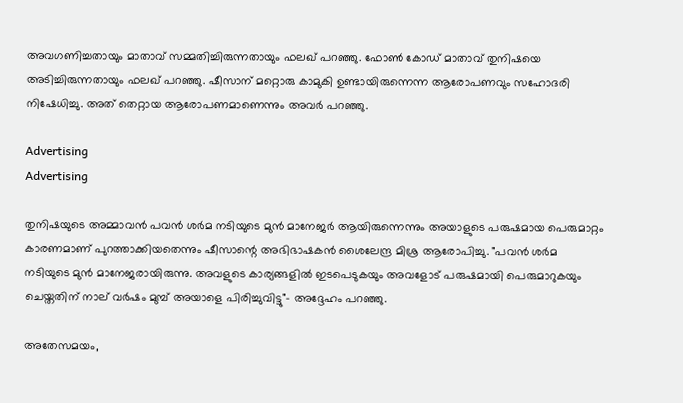അവഗണിച്ചതായും മാതാവ് സമ്മതിച്ചിരുന്നതായും ഫലഖ് പറഞ്ഞു. ഫോൺ കോഡ് മാതാവ് തുനിഷയെ അടിച്ചിരുന്നതായും ഫലഖ് പറഞ്ഞു. ഷീസാന് മറ്റൊരു കാമുകി ഉണ്ടായിരുന്നെന്ന ആരോപണവും സഹോദരി നിഷേധിച്ചു. അത് തെറ്റായ ആരോപണമാണെന്നും അവർ പറഞ്ഞു.

Advertising
Advertising

തുനിഷയുടെ അമ്മാവൻ പവൻ ശർമ നടിയുടെ മുൻ മാനേജർ ആയിരുന്നെന്നും അയാളുടെ പരുഷമായ പെരുമാറ്റം കാരണമാണ് പുറത്താക്കിയതെന്നും ഷീസാന്റെ അഭിഭാഷകൻ ശൈലേന്ദ്ര മിശ്ര ആരോപിച്ചു. "പവൻ ശർമ നടിയുടെ മുൻ മാനേജരായിരുന്നു. അവളുടെ കാര്യങ്ങളിൽ ഇടപെടുകയും അവളോട് പരുഷമായി പെരുമാറുകയും ചെയ്തതിന് നാല് വർഷം മുമ്പ് അയാളെ പിരിച്ചുവിട്ടു"- അദ്ദേഹം പറഞ്ഞു.

അതേസമയം,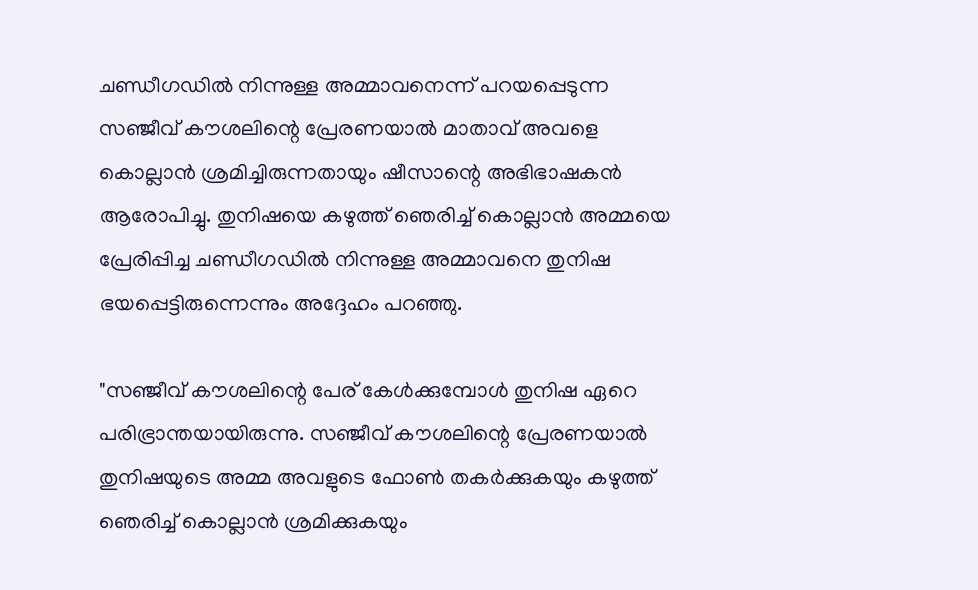ചണ്ഡീഗഡിൽ നിന്നുള്ള അമ്മാവനെന്ന് പറയപ്പെടുന്ന സഞ്ജീവ് കൗശലിന്റെ പ്രേരണയാൽ മാതാവ് അവളെ കൊല്ലാൻ ശ്രമിച്ചിരുന്നതായും ഷീസാന്റെ അഭിഭാഷകൻ ആരോപിച്ചു. തുനിഷയെ കഴുത്ത് ഞെരിച്ച് കൊല്ലാൻ അമ്മയെ പ്രേരിപ്പിച്ച ചണ്ഡീഗഡിൽ നിന്നുള്ള അമ്മാവനെ തുനിഷ ഭയപ്പെട്ടിരുന്നെന്നും അദ്ദേഹം പറഞ്ഞു.

"സഞ്ജീവ് കൗശലിന്റെ പേര് കേൾക്കുമ്പോൾ തുനിഷ ഏറെ പരിഭ്രാന്തയായിരുന്നു. സഞ്ജീവ് കൗശലിന്റെ പ്രേരണയാൽ തുനിഷയുടെ അമ്മ അവളുടെ ഫോൺ തകർക്കുകയും കഴുത്ത് ഞെരിച്ച് കൊല്ലാൻ ശ്രമിക്കുകയും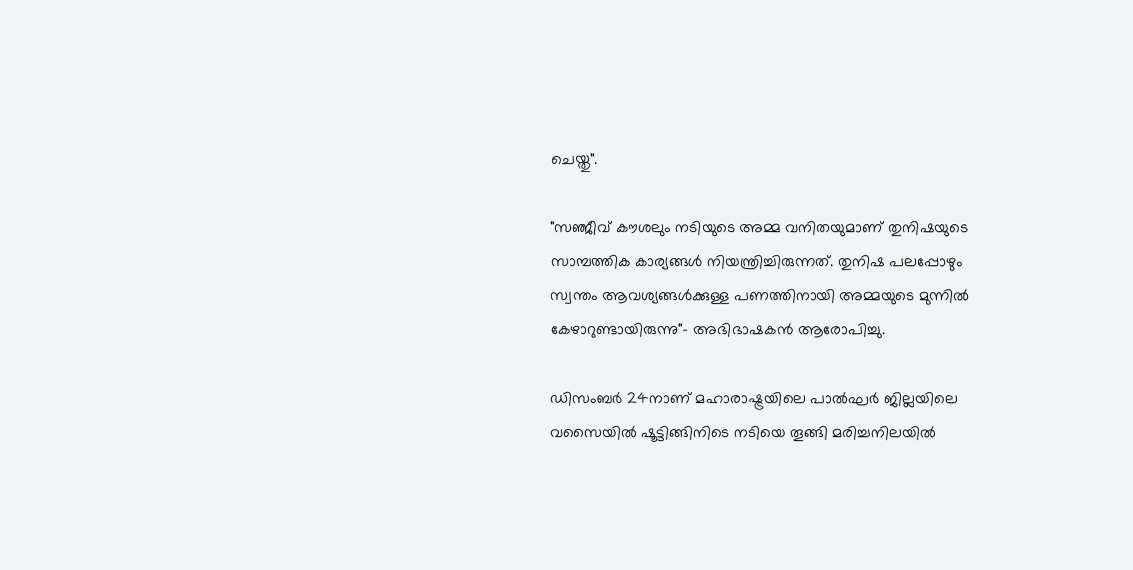ചെയ്തു".

"സഞ്ജീവ് കൗശലും നടിയുടെ അമ്മ വനിതയുമാണ് തുനിഷയുടെ സാമ്പത്തിക കാര്യങ്ങൾ നിയന്ത്രിച്ചിരുന്നത്. തുനിഷ പലപ്പോഴും സ്വന്തം ആവശ്യങ്ങൾക്കുള്ള പണത്തിനായി അമ്മയുടെ മുന്നിൽ കേഴാറുണ്ടായിരുന്നു"- അഭിഭാഷകൻ ആരോപിച്ചു.

ഡിസംബർ 24നാണ് മഹാരാഷ്ട്രയിലെ പാൽഘർ ജില്ലയിലെ വസൈയിൽ ഷൂട്ടിങ്ങിനിടെ നടിയെ തൂങ്ങി മരിച്ചനിലയില്‍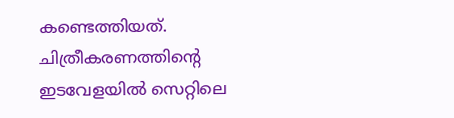കണ്ടെത്തിയത്. ചിത്രീകരണത്തിന്‍റെ ഇടവേളയില്‍ സെറ്റിലെ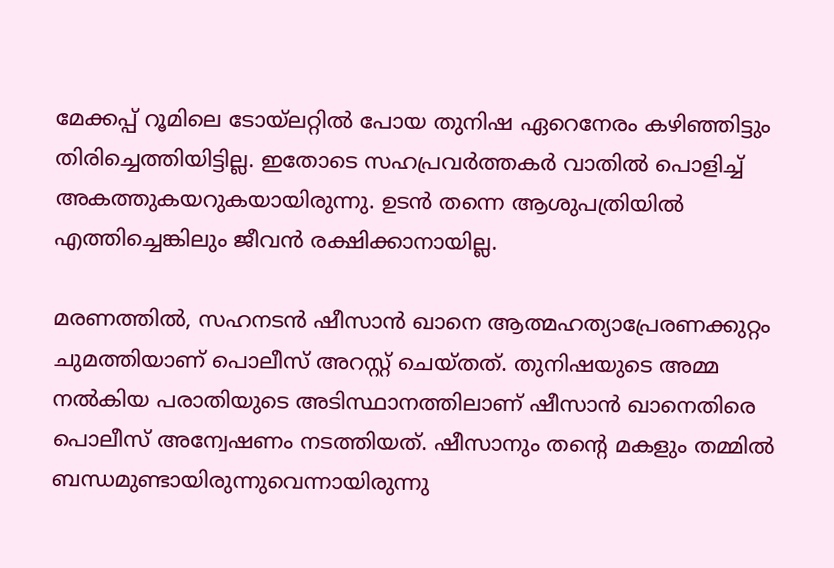മേക്കപ്പ് റൂമിലെ ടോയ്‍ലറ്റില്‍ പോയ തുനിഷ ഏറെനേരം കഴിഞ്ഞിട്ടും തിരിച്ചെത്തിയിട്ടില്ല. ഇതോടെ സഹപ്രവര്‍ത്തകര്‍ വാതില്‍ പൊളിച്ച് അകത്തുകയറുകയായിരുന്നു. ഉടന്‍ തന്നെ ആശുപത്രിയില്‍ എത്തിച്ചെങ്കിലും ജീവന്‍ രക്ഷിക്കാനായില്ല.

മരണത്തിൽ, സഹനടൻ ഷീസാൻ ഖാനെ ആത്മഹത്യാപ്രേരണക്കുറ്റം ചുമത്തിയാണ് പൊലീസ് അറസ്റ്റ് ചെയ്തത്. തുനിഷയുടെ അമ്മ നല്‍കിയ പരാതിയുടെ അടിസ്ഥാനത്തിലാണ് ഷീസാന്‍ ഖാനെതിരെ പൊലീസ് അന്വേഷണം നടത്തിയത്. ഷീസാനും തന്‍റെ മകളും തമ്മില്‍ ബന്ധമുണ്ടായിരുന്നുവെന്നായിരുന്നു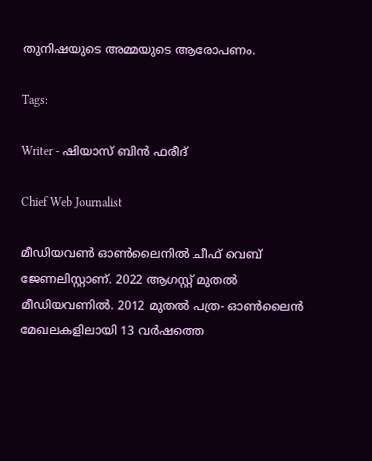തുനിഷയുടെ അമ്മയുടെ ആരോപണം.

Tags:

Writer - ഷിയാസ് ബിന്‍ ഫരീദ്

Chief Web Journalist

മീഡിയവണ്‍ ഓണ്‍ലൈനില്‍ ചീഫ് വെബ് ജേണലിസ്റ്റാണ്. 2022 ആഗസ്റ്റ് മുതല്‍ മീഡിയവണില്‍. 2012 മുതല്‍ പത്ര- ഓണ്‍ലൈന്‍ മേഖലകളിലായി 13 വര്‍ഷത്തെ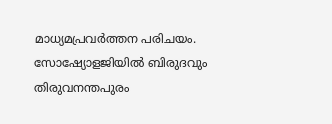മാധ്യമപ്രവര്‍ത്തന പരിചയം. സോഷ്യോളജിയില്‍ ബിരുദവും തിരുവനന്തപുരം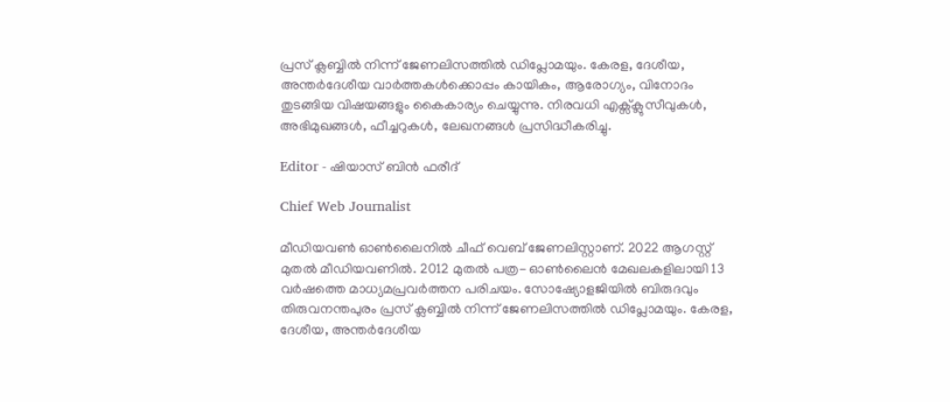പ്രസ് ക്ലബ്ബില്‍ നിന്ന് ജേണലിസത്തില്‍ ഡിപ്ലോമയും. കേരള, ദേശീയ, അന്തര്‍ദേശീയ വാര്‍ത്തകള്‍ക്കൊപ്പം കായികം, ആരോഗ്യം, വിനോദം തുടങ്ങിയ വിഷയങ്ങളും കൈകാര്യം ചെയ്യുന്നു. നിരവധി എക്സ്ക്ലുസീവുകള്‍, അഭിമുഖങ്ങള്‍, ഫീച്ചറുകള്‍, ലേഖനങ്ങള്‍ പ്രസിദ്ധീകരിച്ചു.

Editor - ഷിയാസ് ബിന്‍ ഫരീദ്

Chief Web Journalist

മീഡിയവണ്‍ ഓണ്‍ലൈനില്‍ ചീഫ് വെബ് ജേണലിസ്റ്റാണ്. 2022 ആഗസ്റ്റ് മുതല്‍ മീഡിയവണില്‍. 2012 മുതല്‍ പത്ര- ഓണ്‍ലൈന്‍ മേഖലകളിലായി 13 വര്‍ഷത്തെ മാധ്യമപ്രവര്‍ത്തന പരിചയം. സോഷ്യോളജിയില്‍ ബിരുദവും തിരുവനന്തപുരം പ്രസ് ക്ലബ്ബില്‍ നിന്ന് ജേണലിസത്തില്‍ ഡിപ്ലോമയും. കേരള, ദേശീയ, അന്തര്‍ദേശീയ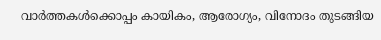വാര്‍ത്തകള്‍ക്കൊപ്പം കായികം, ആരോഗ്യം, വിനോദം തുടങ്ങിയ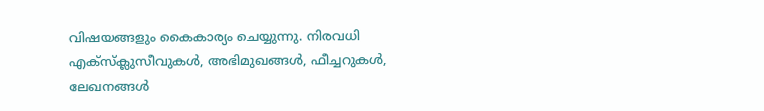വിഷയങ്ങളും കൈകാര്യം ചെയ്യുന്നു. നിരവധി എക്സ്ക്ലുസീവുകള്‍, അഭിമുഖങ്ങള്‍, ഫീച്ചറുകള്‍, ലേഖനങ്ങള്‍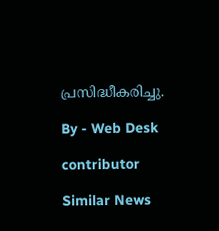പ്രസിദ്ധീകരിച്ചു.

By - Web Desk

contributor

Similar News